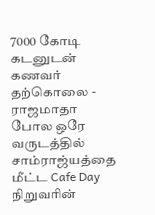7000 கோடி கடனுடன் கணவர் தற்கொலை - ராஜமாதா போல ஒரே வருடத்தில் சாம்ராஜ்யத்தை மீட்ட Cafe Day நிறுவரின்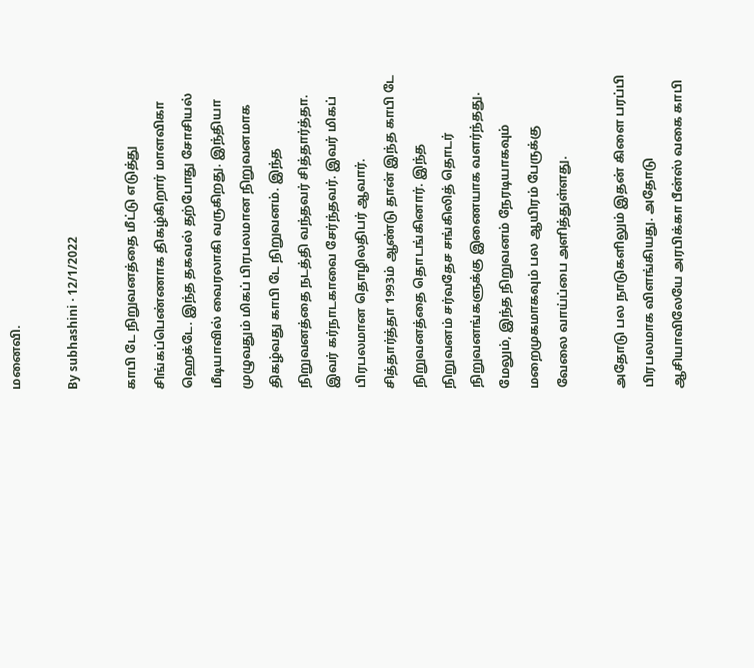மனைவி.

By subhashini · 12/1/2022

காபி டே நிறுவனத்தை மீட்டு எடுத்து சிங்கப்பெண்ணாக திகழ்கிறார் மாளவிகா ஹெக்டே. இந்த தகவல் தற்போது சோசியல் மீடியாவில் வைரலாகி வருகிறது. இந்தியா முழுவதும் மிகப் பிரபலமான நிறுவனமாக திகழ்வது காபி டே நிறுவனம். இந்த நிறுவனத்தை நடத்தி வந்தவர் சித்தார்த்தா. இவர் கர்நாடகாவை சேர்ந்தவர். இவர் மிகப் பிரபலமான தொழிலதிபர் ஆவார். சித்தார்த்தா 1993ம் ஆண்டு தான் இந்த காபி டே நிறுவனத்தை தொடங்கினார். இந்த நிறுவனம் சர்வதேச சங்கிலித் தொடர் நிறுவனங்களுக்கு இணையாக வளர்ந்தது. மேலும், இந்த நிறுவனம் நேரடியாகவும் மறைமுகமாகவும் பல ஆயிரம் பேருக்கு வேலை வாய்ப்பை அளித்துள்ளது.

அதோடு பல நாடுகளிலும் இதன் கிளை பரப்பி பிரபலமாக விளங்கியது. அதோடு ஆசியாவிலேயே அரபிக்கா பீன்ஸ் வகை காபி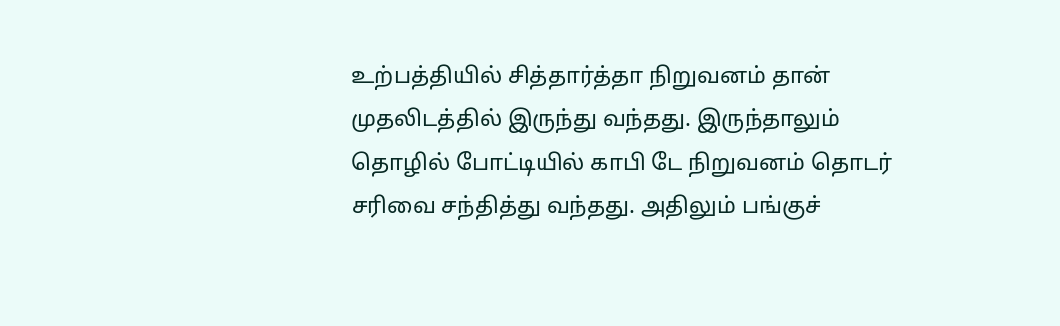உற்பத்தியில் சித்தார்த்தா நிறுவனம் தான் முதலிடத்தில் இருந்து வந்தது. இருந்தாலும் தொழில் போட்டியில் காபி டே நிறுவனம் தொடர் சரிவை சந்தித்து வந்தது. அதிலும் பங்குச்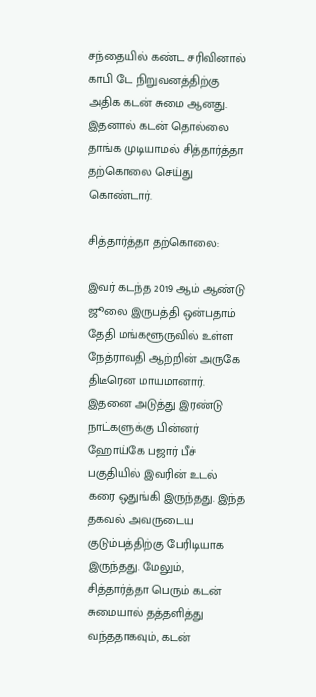சந்தையில் கண்ட சரிவினால் காபி டே நிறுவனத்திற்கு அதிக கடன் சுமை ஆனது. இதனால் கடன் தொல்லை தாங்க முடியாமல் சித்தார்த்தா தற்கொலை செய்து கொண்டார்.

சித்தார்த்தா தற்கொலை:

இவர் கடந்த 2019 ஆம் ஆண்டு ஜூலை இருபத்தி ஒன்பதாம் தேதி மங்களூருவில் உள்ள நேத்ராவதி ஆற்றின் அருகே திடீரென மாயமானார். இதனை அடுத்து இரண்டு நாட்களுக்கு பின்னர் ஹோய்கே பஜார் பீச் பகுதியில் இவரின் உடல் கரை ஒதுங்கி இருந்தது. இந்த தகவல் அவருடைய குடும்பத்திற்கு பேரிடியாக இருந்தது. மேலும், சித்தார்த்தா பெரும் கடன் சுமையால் தத்தளித்து வந்ததாகவும், கடன்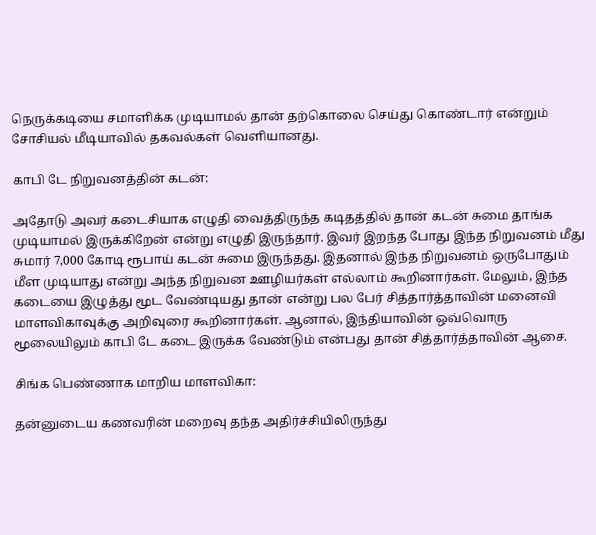நெருக்கடியை சமாளிக்க முடியாமல் தான் தற்கொலை செய்து கொண்டார் என்றும் சோசியல் மீடியாவில் தகவல்கள் வெளியானது.

காபி டே நிறுவனத்தின் கடன்:

அதோடு அவர் கடைசியாக எழுதி வைத்திருந்த கடிதத்தில் தான் கடன் சுமை தாங்க முடியாமல் இருக்கிறேன் என்று எழுதி இருந்தார். இவர் இறந்த போது இந்த நிறுவனம் மீது சுமார் 7,000 கோடி ரூபாய் கடன் சுமை இருந்தது. இதனால் இந்த நிறுவனம் ஒருபோதும் மீள முடியாது என்று அந்த நிறுவன ஊழியர்கள் எல்லாம் கூறினார்கள். மேலும், இந்த கடையை இழுத்து மூட வேண்டியது தான் என்று பல பேர் சித்தார்த்தாவின் மனைவி மாளவிகாவுக்கு அறிவுரை கூறினார்கள். ஆனால், இந்தியாவின் ஒவ்வொரு மூலையிலும் காபி டே கடை இருக்க வேண்டும் என்பது தான் சித்தார்த்தாவின் ஆசை.

சிங்க பெண்ணாக மாறிய மாளவிகா:

தன்னுடைய கணவரின் மறைவு தந்த அதிர்ச்சியிலிருந்து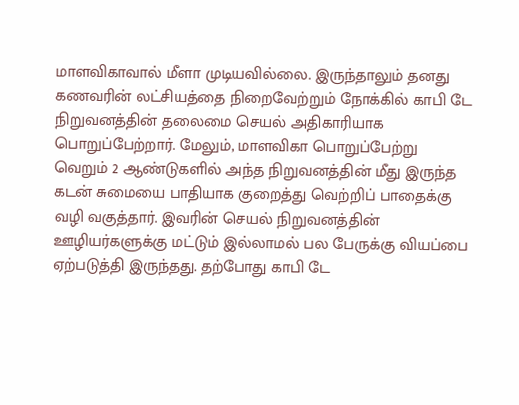மாளவிகாவால் மீளா முடியவில்லை. இருந்தாலும் தனது கணவரின் லட்சியத்தை நிறைவேற்றும் நோக்கில் காபி டே நிறுவனத்தின் தலைமை செயல் அதிகாரியாக பொறுப்பேற்றார். மேலும், மாளவிகா பொறுப்பேற்று வெறும் 2 ஆண்டுகளில் அந்த நிறுவனத்தின் மீது இருந்த கடன் சுமையை பாதியாக குறைத்து வெற்றிப் பாதைக்கு வழி வகுத்தார். இவரின் செயல் நிறுவனத்தின் ஊழியர்களுக்கு மட்டும் இல்லாமல் பல பேருக்கு வியப்பை ஏற்படுத்தி இருந்தது. தற்போது காபி டே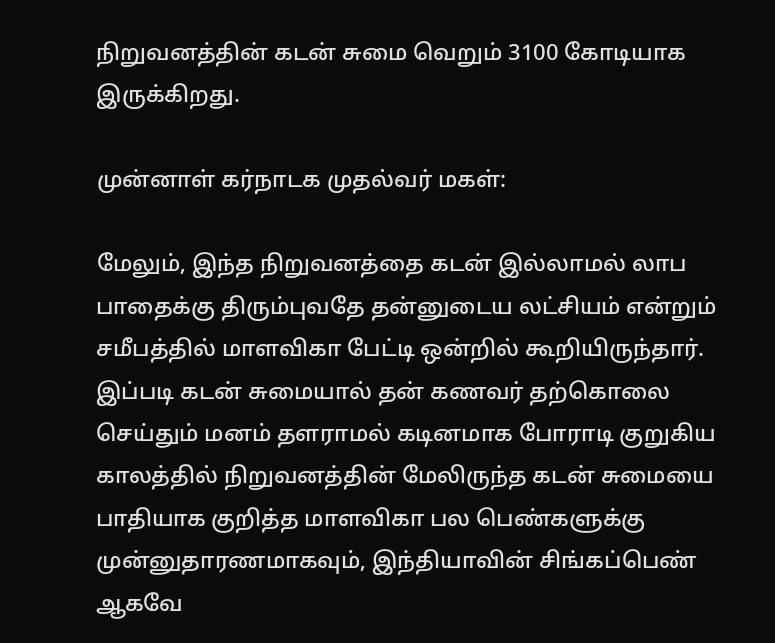நிறுவனத்தின் கடன் சுமை வெறும் 3100 கோடியாக இருக்கிறது.

முன்னாள் கர்நாடக முதல்வர் மகள்:

மேலும், இந்த நிறுவனத்தை கடன் இல்லாமல் லாப பாதைக்கு திரும்புவதே தன்னுடைய லட்சியம் என்றும் சமீபத்தில் மாளவிகா பேட்டி ஒன்றில் கூறியிருந்தார். இப்படி கடன் சுமையால் தன் கணவர் தற்கொலை செய்தும் மனம் தளராமல் கடினமாக போராடி குறுகிய காலத்தில் நிறுவனத்தின் மேலிருந்த கடன் சுமையை பாதியாக குறித்த மாளவிகா பல பெண்களுக்கு முன்னுதாரணமாகவும், இந்தியாவின் சிங்கப்பெண் ஆகவே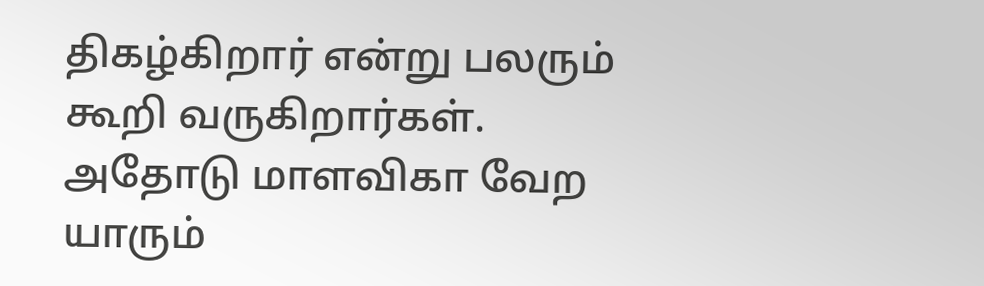திகழ்கிறார் என்று பலரும் கூறி வருகிறார்கள். அதோடு மாளவிகா வேற யாரும்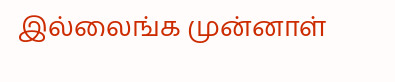இல்லைங்க முன்னாள்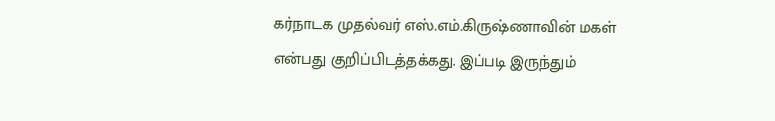கர்நாடக முதல்வர் எஸ்.எம்.கிருஷ்ணாவின் மகள் என்பது குறிப்பிடத்தக்கது. இப்படி இருந்தும்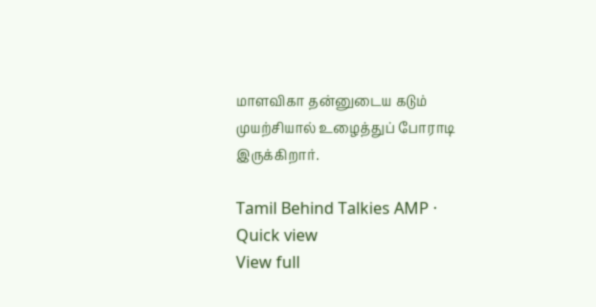மாளவிகா தன்னுடைய கடும் முயற்சியால் உழைத்துப் போராடி இருக்கிறார்.

Tamil Behind Talkies AMP · Quick view
View full